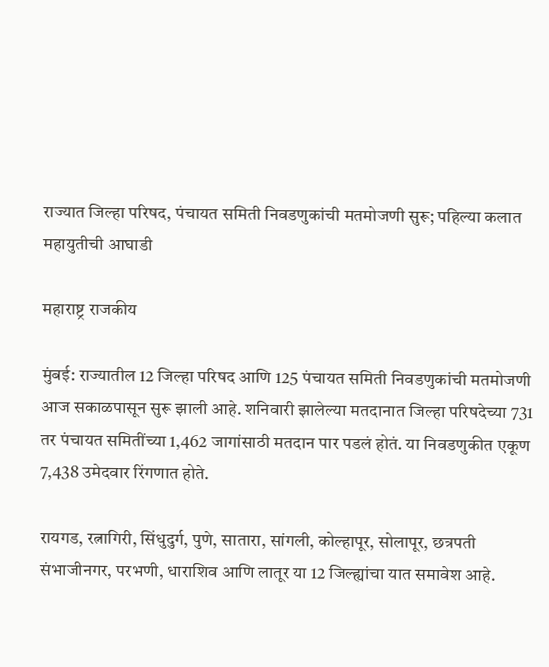राज्यात जिल्हा परिषद, पंचायत समिती निवडणुकांची मतमोजणी सुरू; पहिल्या कलात महायुतीची आघाडी

महाराष्ट्र राजकीय

मुंबई: राज्यातील 12 जिल्हा परिषद आणि 125 पंचायत समिती निवडणुकांची मतमोजणी आज सकाळपासून सुरू झाली आहे. शनिवारी झालेल्या मतदानात जिल्हा परिषदेच्या 731 तर पंचायत समितींच्या 1,462 जागांसाठी मतदान पार पडलं होतं. या निवडणुकीत एकूण 7,438 उमेदवार रिंगणात होते.

रायगड, रत्नागिरी, सिंधुदुर्ग, पुणे, सातारा, सांगली, कोल्हापूर, सोलापूर, छत्रपती संभाजीनगर, परभणी, धाराशिव आणि लातूर या 12 जिल्ह्यांचा यात समावेश आहे.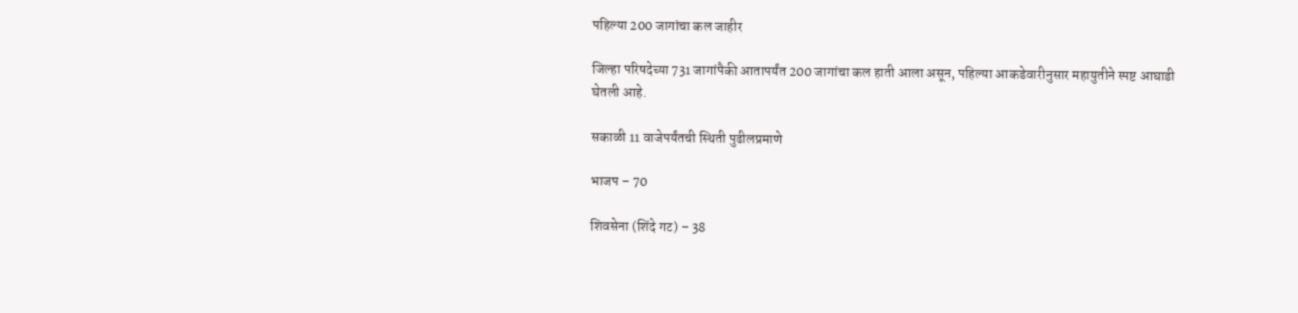पहिल्या 200 जागांचा कल जाहीर

जिल्हा परिषदेच्या 731 जागांपैकी आतापर्यंत 200 जागांचा कल हाती आला असून, पहिल्या आकडेवारीनुसार महायुतीने स्पष्ट आघाडी घेतली आहे.

सकाळी 11 वाजेपर्यंतची स्थिती पुढीलप्रमाणे

भाजप – 70

शिवसेना (शिंदे गट) – 38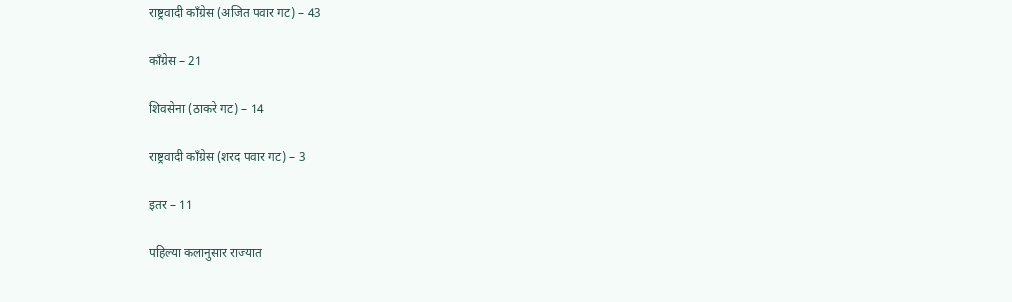राष्ट्रवादी काँग्रेस (अजित पवार गट) – 43

काँग्रेस – 21

शिवसेना (ठाकरे गट) – 14

राष्ट्रवादी काँग्रेस (शरद पवार गट) – 3

इतर – 11

पहिल्या कलानुसार राज्यात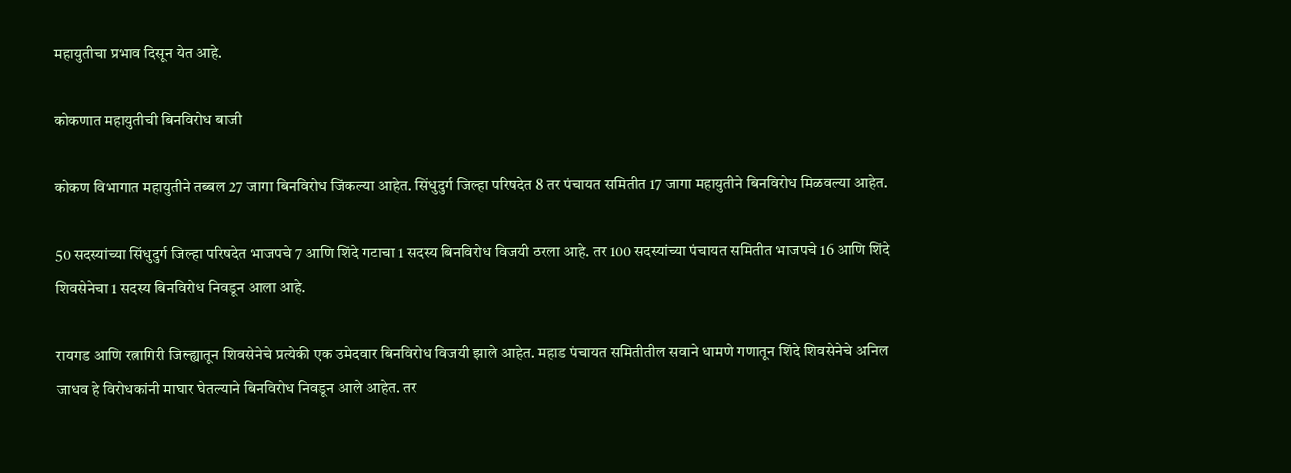महायुतीचा प्रभाव दिसून येत आहे.

कोकणात महायुतीची बिनविरोध बाजी

कोकण विभागात महायुतीने तब्बल 27 जागा बिनविरोध जिंकल्या आहेत. सिंधुदुर्ग जिल्हा परिषदेत 8 तर पंचायत समितीत 17 जागा महायुतीने बिनविरोध मिळवल्या आहेत.

50 सदस्यांच्या सिंधुदुर्ग जिल्हा परिषदेत भाजपचे 7 आणि शिंदे गटाचा 1 सदस्य बिनविरोध विजयी ठरला आहे. तर 100 सदस्यांच्या पंचायत समितीत भाजपचे 16 आणि शिंदे शिवसेनेचा 1 सदस्य बिनविरोध निवडून आला आहे.

रायगड आणि रत्नागिरी जिल्ह्यातून शिवसेनेचे प्रत्येकी एक उमेदवार बिनविरोध विजयी झाले आहेत. महाड पंचायत समितीतील सवाने धामणे गणातून शिंदे शिवसेनेचे अनिल जाधव हे विरोधकांनी माघार घेतल्याने बिनविरोध निवडून आले आहेत. तर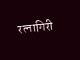रत्नागिरी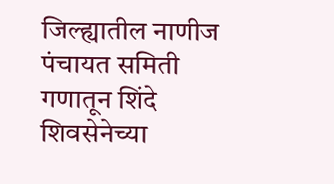जिल्ह्यातील नाणीज पंचायत समिती गणातून शिंदे शिवसेनेच्या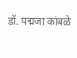डॉ. पद्मजा कांबळे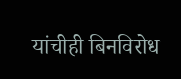यांचीही बिनविरोध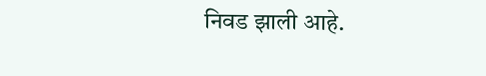निवड झाली आहे.